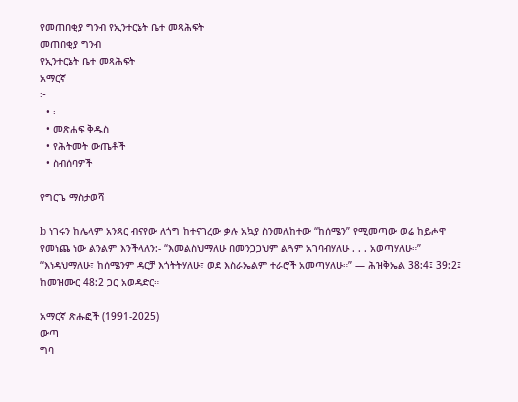የመጠበቂያ ግንብ የኢንተርኔት ቤተ መጻሕፍት
መጠበቂያ ግንብ
የኢንተርኔት ቤተ መጻሕፍት
አማርኛ
፦
  • ፡
  • መጽሐፍ ቅዱስ
  • የሕትመት ውጤቶች
  • ስብሰባዎች

የግርጌ ማስታወሻ

b ነገሩን ከሌላም አንጻር ብናየው ለጎግ ከተናገረው ቃሉ አኳያ ስንመለከተው “ከሰሜን” የሚመጣው ወሬ ከይሖዋ የመነጨ ነው ልንልም እንችላለን:- “እመልስህማለሁ በመንጋጋህም ልጓም አገባብሃለሁ . . . አወጣሃለሁ።” “እነዳህማለሁ፣ ከሰሜንም ዳርቻ እጎትትሃለሁ፣ ወደ እስራኤልም ተራሮች አመጣሃለሁ።” — ሕዝቅኤል 38:4፤ 39:2፤ ከመዝሙር 48:2 ጋር አወዳድር።

አማርኛ ጽሑፎች (1991-2025)
ውጣ
ግባ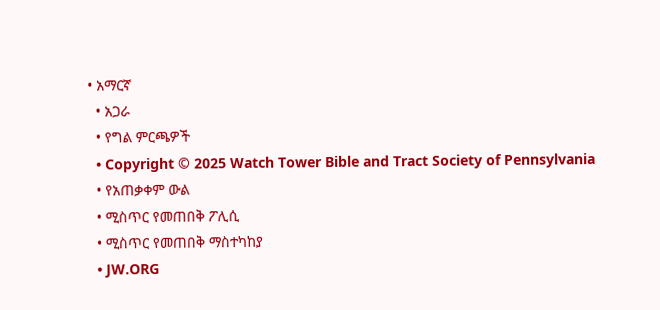• አማርኛ
  • አጋራ
  • የግል ምርጫዎች
  • Copyright © 2025 Watch Tower Bible and Tract Society of Pennsylvania
  • የአጠቃቀም ውል
  • ሚስጥር የመጠበቅ ፖሊሲ
  • ሚስጥር የመጠበቅ ማስተካከያ
  • JW.ORG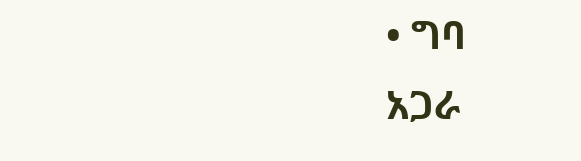• ግባ
አጋራ